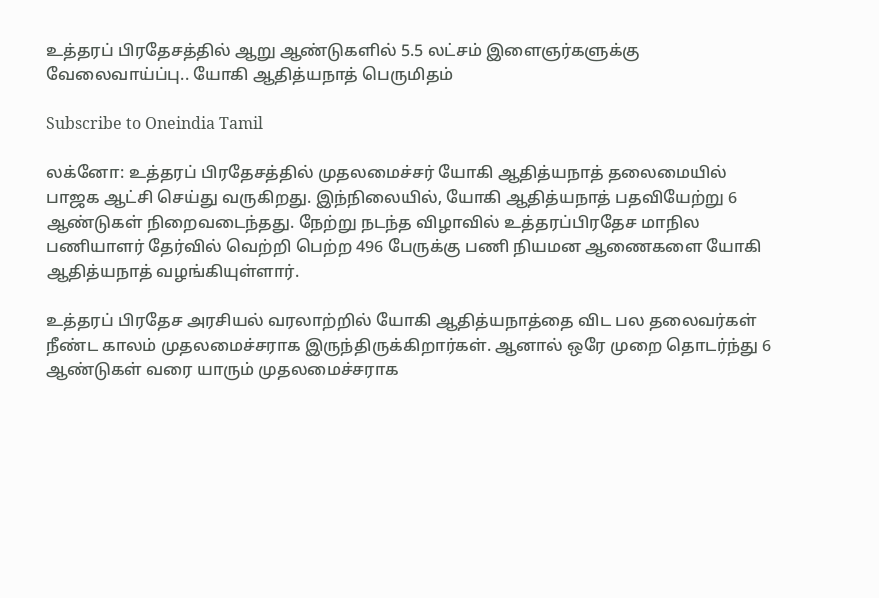உத்தரப் பிரதேசத்தில் ஆறு ஆண்டுகளில் 5.5 லட்சம் இளைஞர்களுக்கு வேலைவாய்ப்பு.. யோகி ஆதித்யநாத் பெருமிதம்

Subscribe to Oneindia Tamil

லக்னோ: உத்தரப் பிரதேசத்தில் முதலமைச்சர் யோகி ஆதித்யநாத் தலைமையில் பாஜக ஆட்சி செய்து வருகிறது. இந்நிலையில், யோகி ஆதித்யநாத் பதவியேற்று 6 ஆண்டுகள் நிறைவடைந்தது. நேற்று நடந்த விழாவில் உத்தரப்பிரதேச மாநில பணியாளர் தேர்வில் வெற்றி பெற்ற 496 பேருக்கு பணி நியமன ஆணைகளை யோகி ஆதித்யநாத் வழங்கியுள்ளார்.

உத்தரப் பிரதேச அரசியல் வரலாற்றில் யோகி ஆதித்யநாத்தை விட பல தலைவர்கள் நீண்ட காலம் முதலமைச்சராக இருந்திருக்கிறார்கள். ஆனால் ஒரே முறை தொடர்ந்து 6 ஆண்டுகள் வரை யாரும் முதலமைச்சராக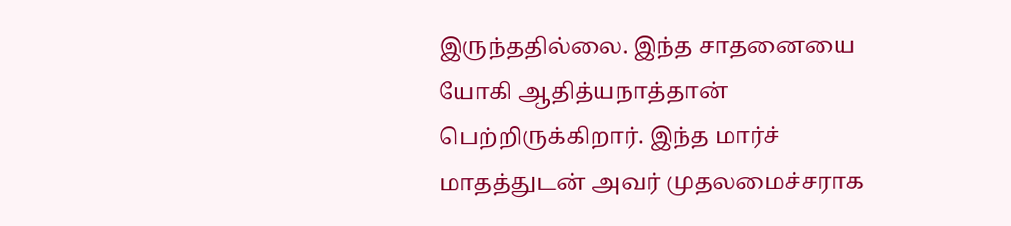இருந்ததில்லை. இந்த சாதனையை யோகி ஆதித்யநாத்தான் பெற்றிருக்கிறார். இந்த மார்ச் மாதத்துடன் அவர் முதலமைச்சராக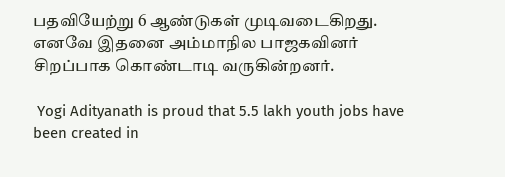பதவியேற்று 6 ஆண்டுகள் முடிவடைகிறது. எனவே இதனை அம்மாநில பாஜகவினர் சிறப்பாக கொண்டாடி வருகின்றனர்.

 Yogi Adityanath is proud that 5.5 lakh youth jobs have been created in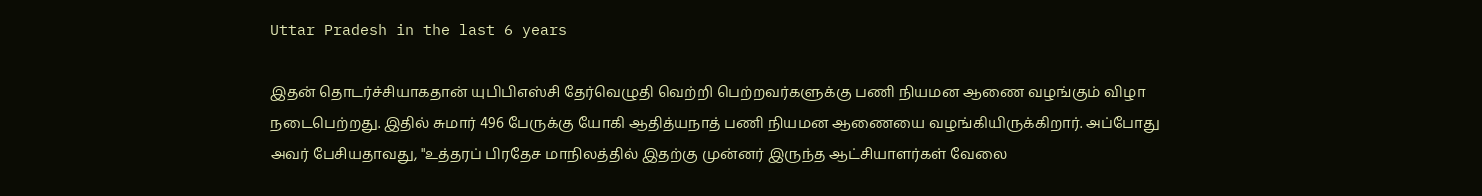Uttar Pradesh in the last 6 years

இதன் தொடர்ச்சியாகதான் யுபிபிஎஸ்சி தேர்வெழுதி வெற்றி பெற்றவர்களுக்கு பணி நியமன ஆணை வழங்கும் விழா நடைபெற்றது. இதில் சுமார் 496 பேருக்கு யோகி ஆதித்யநாத் பணி நியமன ஆணையை வழங்கியிருக்கிறார். அப்போது அவர் பேசியதாவது, "உத்தரப் பிரதேச மாநிலத்தில் இதற்கு முன்னர் இருந்த ஆட்சியாளர்கள் வேலை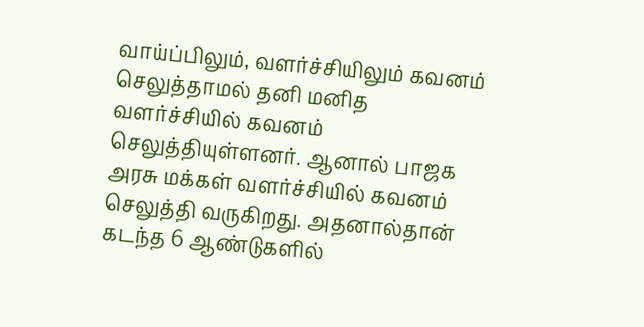வாய்ப்பிலும், வளர்ச்சியிலும் கவனம் செலுத்தாமல் தனி மனித வளர்ச்சியில் கவனம் செலுத்தியுள்ளனர். ஆனால் பாஜக அரசு மக்கள் வளர்ச்சியில் கவனம் செலுத்தி வருகிறது. அதனால்தான் கடந்த 6 ஆண்டுகளில்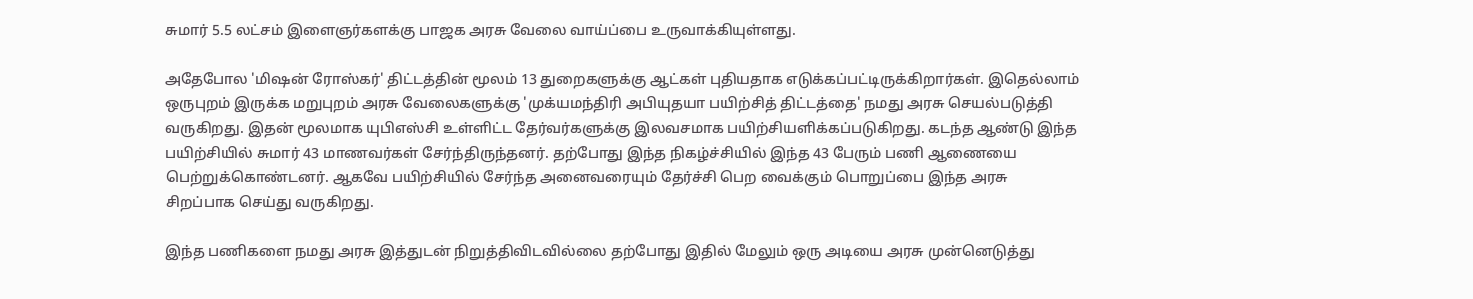சுமார் 5.5 லட்சம் இளைஞர்களக்கு பாஜக அரசு வேலை வாய்ப்பை உருவாக்கியுள்ளது.

அதேபோல 'மிஷன் ரோஸ்கர்' திட்டத்தின் மூலம் 13 துறைகளுக்கு ஆட்கள் புதியதாக எடுக்கப்பட்டிருக்கிறார்கள். இதெல்லாம் ஒருபுறம் இருக்க மறுபுறம் அரசு வேலைகளுக்கு 'முக்யமந்திரி அபியுதயா பயிற்சித் திட்டத்தை' நமது அரசு செயல்படுத்தி வருகிறது. இதன் மூலமாக யுபிஎஸ்சி உள்ளிட்ட தேர்வர்களுக்கு இலவசமாக பயிற்சியளிக்கப்படுகிறது. கடந்த ஆண்டு இந்த பயிற்சியில் சுமார் 43 மாணவர்கள் சேர்ந்திருந்தனர். தற்போது இந்த நிகழ்ச்சியில் இந்த 43 பேரும் பணி ஆணையை பெற்றுக்கொண்டனர். ஆகவே பயிற்சியில் சேர்ந்த அனைவரையும் தேர்ச்சி பெற வைக்கும் பொறுப்பை இந்த அரசு சிறப்பாக செய்து வருகிறது.

இந்த பணிகளை நமது அரசு இத்துடன் நிறுத்திவிடவில்லை தற்போது இதில் மேலும் ஒரு அடியை அரசு முன்னெடுத்து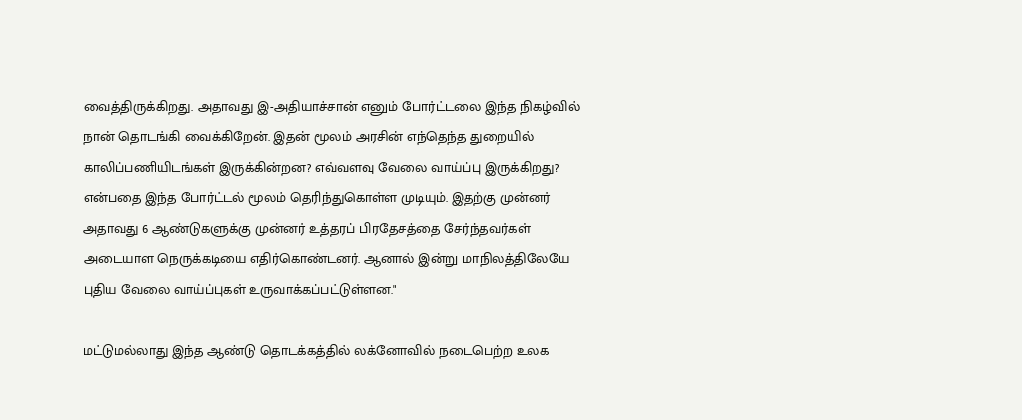வைத்திருக்கிறது. அதாவது இ-அதியாச்சான் எனும் போர்ட்டலை இந்த நிகழ்வில் நான் தொடங்கி வைக்கிறேன். இதன் மூலம் அரசின் எந்தெந்த துறையில் காலிப்பணியிடங்கள் இருக்கின்றன? எவ்வளவு வேலை வாய்ப்பு இருக்கிறது? என்பதை இந்த போர்ட்டல் மூலம் தெரிந்துகொள்ள முடியும். இதற்கு முன்னர் அதாவது 6 ஆண்டுகளுக்கு முன்னர் உத்தரப் பிரதேசத்தை சேர்ந்தவர்கள் அடையாள நெருக்கடியை எதிர்கொண்டனர். ஆனால் இன்று மாநிலத்திலேயே புதிய வேலை வாய்ப்புகள் உருவாக்கப்பட்டுள்ளன."

மட்டுமல்லாது இந்த ஆண்டு தொடக்கத்தில் லக்னோவில் நடைபெற்ற உலக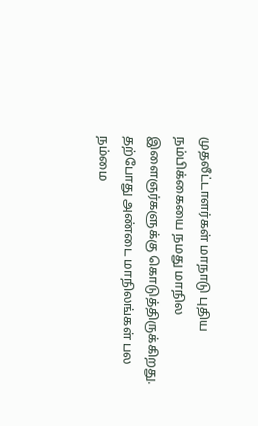முதலீட்டாளர்கள் மாநாடு புதிய நம்பிக்கையை நமது மாநில இளைஞர்களுக்கு கொடுத்திருக்கிறது. தற்போது அண்டை மாநிலங்கள் பல நம்மை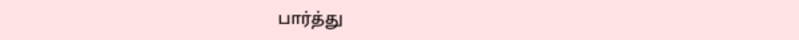பார்த்து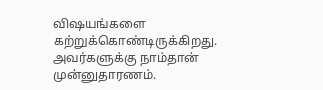விஷயங்களை கற்றுக்கொண்டிருக்கிறது. அவர்களுக்கு நாம்தான் முன்னுதாரணம்.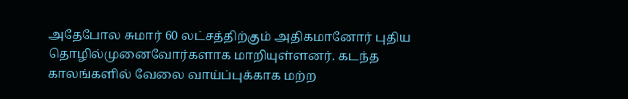அதேபோல சுமார் 60 லட்சத்திற்கும் அதிகமானோர் புதிய தொழில்முனைவோர்களாக மாறியுள்ளனர். கடந்த காலங்களில் வேலை வாய்ப்புக்காக மற்ற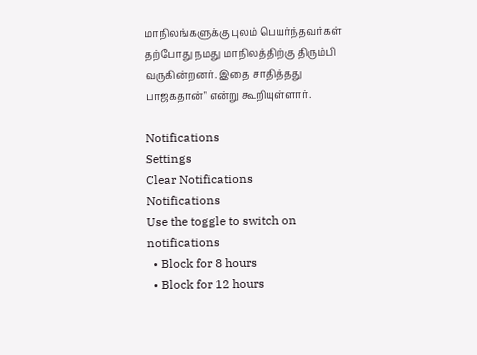மாநிலங்களுக்கு புலம் பெயர்ந்தவர்கள் தற்போது நமது மாநிலத்திற்கு திரும்பி வருகின்றனர். இதை சாதித்தது பாஜகதான்" என்று கூறியுள்ளார்.

Notifications
Settings
Clear Notifications
Notifications
Use the toggle to switch on notifications
  • Block for 8 hours
  • Block for 12 hours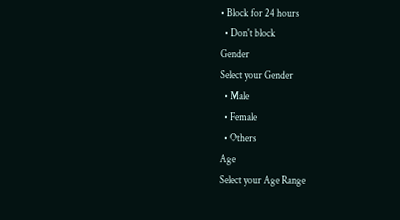• Block for 24 hours
  • Don't block
Gender
Select your Gender
  • Male
  • Female
  • Others
Age
Select your Age Range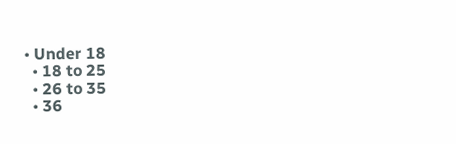• Under 18
  • 18 to 25
  • 26 to 35
  • 36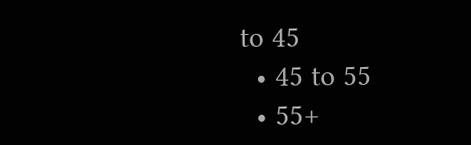to 45
  • 45 to 55
  • 55+